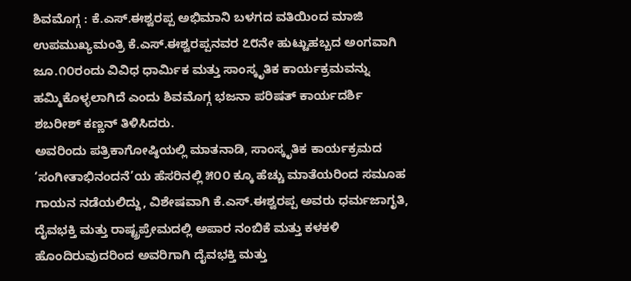ಶಿವಮೊಗ್ಗ : ಕೆ.ಎಸ್.ಈಶ್ವರಪ್ಪ ಅಭಿಮಾನಿ ಬಳಗದ ವತಿಯಿಂದ ಮಾಜಿ ಉಪಮುಖ್ಯಮಂತ್ರಿ ಕೆ.ಎಸ್.ಈಶ್ವರಪ್ಪನವರ ೭೮ನೇ ಹುಟ್ಟುಹಬ್ಬದ ಅಂಗವಾಗಿ ಜೂ.೧೦ರಂದು ವಿವಿಧ ಧಾರ್ಮಿಕ ಮತ್ತು ಸಾಂಸ್ಕೃತಿಕ ಕಾರ್ಯಕ್ರಮವನ್ನು ಹಮ್ಮಿಕೊಳ್ಳಲಾಗಿದೆ ಎಂದು ಶಿವಮೊಗ್ಗ ಭಜನಾ ಪರಿಷತ್ ಕಾರ್ಯದರ್ಶಿ ಶಬರೀಶ್ ಕಣ್ಣನ್ ತಿಳಿಸಿದರು.
ಅವರಿಂದು ಪತ್ರಿಕಾಗೋಷ್ಠಿಯಲ್ಲಿ ಮಾತನಾಡಿ, ಸಾಂಸ್ಕೃತಿಕ ಕಾರ್ಯಕ್ರಮದ ‘ಸಂಗೀತಾಭಿನಂದನೆ’ಯ ಹೆಸರಿನಲ್ಲಿ ೫೦೦ ಕ್ಕೂ ಹೆಚ್ಚು ಮಾತೆಯರಿಂದ ಸಮೂಹ ಗಾಯನ ನಡೆಯಲಿದ್ದು, ವಿಶೇಷವಾಗಿ ಕೆ.ಎಸ್.ಈಶ್ವರಪ್ಪ ಅವರು ಧರ್ಮಜಾಗೃತಿ, ದೈವಭಕ್ತಿ ಮತ್ತು ರಾಷ್ಟ್ರಪ್ರೇಮದಲ್ಲಿ ಅಪಾರ ನಂಬಿಕೆ ಮತ್ತು ಕಳಕಳಿ ಹೊಂದಿರುವುದರಿಂದ ಅವರಿಗಾಗಿ ದೈವಭಕ್ತಿ ಮತ್ತು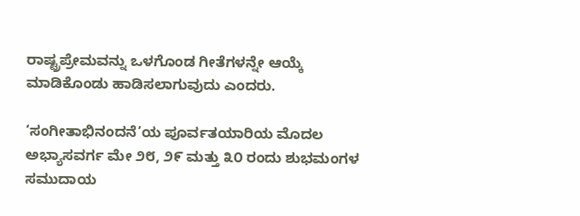ರಾಷ್ಟ್ರಪ್ರೇಮವನ್ನು ಒಳಗೊಂಡ ಗೀತೆಗಳನ್ನೇ ಆಯ್ಕೆ ಮಾಡಿಕೊಂಡು ಹಾಡಿಸಲಾಗುವುದು ಎಂದರು.

‘ಸಂಗೀತಾಭಿನಂದನೆ’ಯ ಪೂರ್ವತಯಾರಿಯ ಮೊದಲ ಅಭ್ಯಾಸವರ್ಗ ಮೇ ೨೮, ೨೯ ಮತ್ತು ೩೦ ರಂದು ಶುಭಮಂಗಳ ಸಮುದಾಯ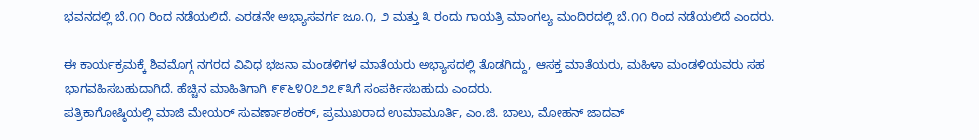ಭವನದಲ್ಲಿ ಬೆ.೧೧ ರಿಂದ ನಡೆಯಲಿದೆ. ಎರಡನೇ ಅಭ್ಯಾಸವರ್ಗ ಜೂ.೧, ೨ ಮತ್ತು ೩ ರಂದು ಗಾಯತ್ರಿ ಮಾಂಗಲ್ಯ ಮಂದಿರದಲ್ಲಿ ಬೆ.೧೧ ರಿಂದ ನಡೆಯಲಿದೆ ಎಂದರು.

ಈ ಕಾರ್ಯಕ್ರಮಕ್ಕೆ ಶಿವಮೊಗ್ಗ ನಗರದ ವಿವಿಧ ಭಜನಾ ಮಂಡಳಿಗಳ ಮಾತೆಯರು ಅಭ್ಯಾಸದಲ್ಲಿ ತೊಡಗಿದ್ದು, ಆಸಕ್ತ ಮಾತೆಯರು, ಮಹಿಳಾ ಮಂಡಳಿಯವರು ಸಹ ಭಾಗವಹಿಸಬಹುದಾಗಿದೆ. ಹೆಚ್ಚಿನ ಮಾಹಿತಿಗಾಗಿ ೯೯೬೪೦೭೨೭೯೩ಗೆ ಸಂಪರ್ಕಿಸಬಹುದು ಎಂದರು.
ಪತ್ರಿಕಾಗೋಷ್ಠಿಯಲ್ಲಿ ಮಾಜಿ ಮೇಯರ್ ಸುವರ್ಣಾಶಂಕರ್, ಪ್ರಮುಖರಾದ ಉಮಾಮೂರ್ತಿ, ಎಂ.ಜಿ. ಬಾಲು, ಮೋಹನ್ ಜಾದವ್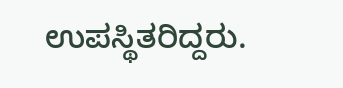ಉಪಸ್ಥಿತರಿದ್ದರು.